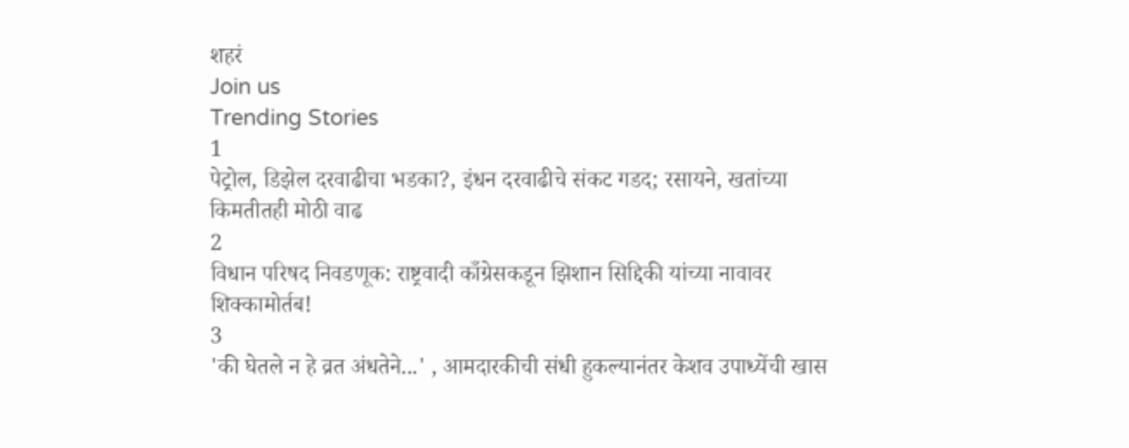शहरं
Join us
Trending Stories
1
पेट्रोल, डिझेल दरवाढीचा भडका?, इंधन दरवाढीचे संकट गडद; रसायने, खतांच्या किमतीतही मोठी वाढ
2
विधान परिषद निवडणूक: राष्ट्रवादी काँग्रेसकडून झिशान सिद्दिकी यांच्या नावावर शिक्कामोर्तब!
3
'की घेतले न हे व्रत अंधतेने...' , आमदारकीची संधी हुकल्यानंतर केशव उपाध्येंची खास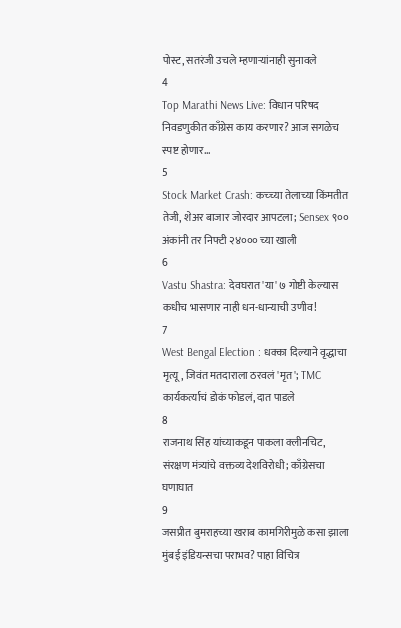पोस्ट, सतरंजी उचले म्हणाऱ्यांनाही सुनावले
4
Top Marathi News Live: विधान परिषद निवडणुकीत काँग्रेस काय करणार? आज सगळेच स्पष्ट होणार...
5
Stock Market Crash: कच्च्या तेलाच्या किंमतीत तेजी, शेअर बाजार जोरदार आपटला; Sensex ९०० अंकांनी तर निफ्टी २४००० च्या खाली
6
Vastu Shastra: देवघरात 'या' ७ गोष्टी केल्यास कधीच भासणार नाही धन-धान्याची उणीव!
7
West Bengal Election : धक्का दिल्याने वृद्धाचा मृत्यू, जिवंत मतदाराला ठरवलं 'मृत'; TMC कार्यकर्त्याचं डोकं फोडलं, दात पाडले
8
राजनाथ सिंह यांच्याकडून पाकला क्लीनचिट, संरक्षण मंत्र्यांचे वक्तव्य देशविरोधी; काँग्रेसचा घणाघात
9
जसप्रीत बुमराहच्या खराब कामगिरीमुळे कसा झाला मुंबई इंडियन्सचा पराभव? पाहा विचित्र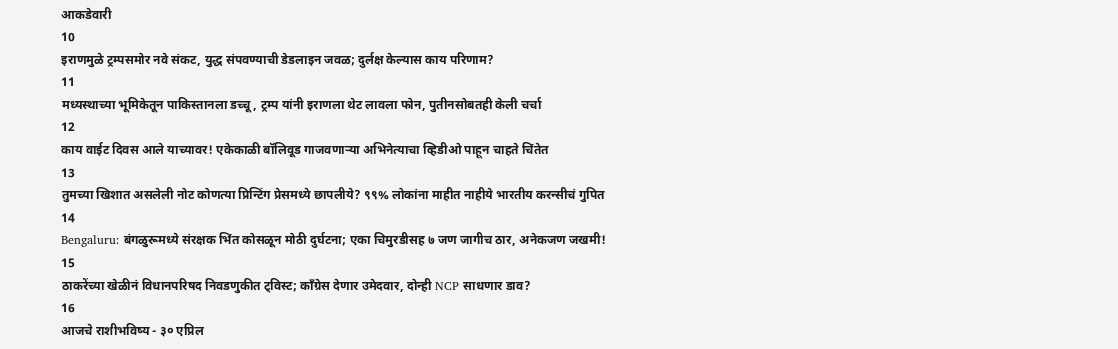आकडेवारी
10
इराणमुळे ट्रम्पसमोर नवे संकट, युद्ध संपवण्याची डेडलाइन जवळ; दुर्लक्ष केल्यास काय परिणाम?
11
मध्यस्थाच्या भूमिकेतून पाकिस्तानला डच्चू, ट्रम्प यांनी इराणला थेट लावला फोन, पुतीनसोबतही केली चर्चा
12
काय वाईट दिवस आले याच्यावर! एकेकाळी बॉलिवूड गाजवणाऱ्या अभिनेत्याचा व्हिडीओ पाहून चाहते चिंतेत
13
तुमच्या खिशात असलेली नोट कोणत्या प्रिन्टिंग प्रेसमध्ये छापलीये? ९९% लोकांना माहीत नाहीये भारतीय करन्सीचं गुपित
14
Bengaluru: बंगळुरूमध्ये संरक्षक भिंत कोसळून मोठी दुर्घटना; एका चिमुरडीसह ७ जण जागीच ठार, अनेकजण जखमी!
15
ठाकरेंच्या खेळीनं विधानपरिषद निवडणुकीत ट्विस्ट; काँग्रेस देणार उमेदवार, दोन्ही NCP साधणार डाव?
16
आजचे राशीभविष्य - ३० एप्रिल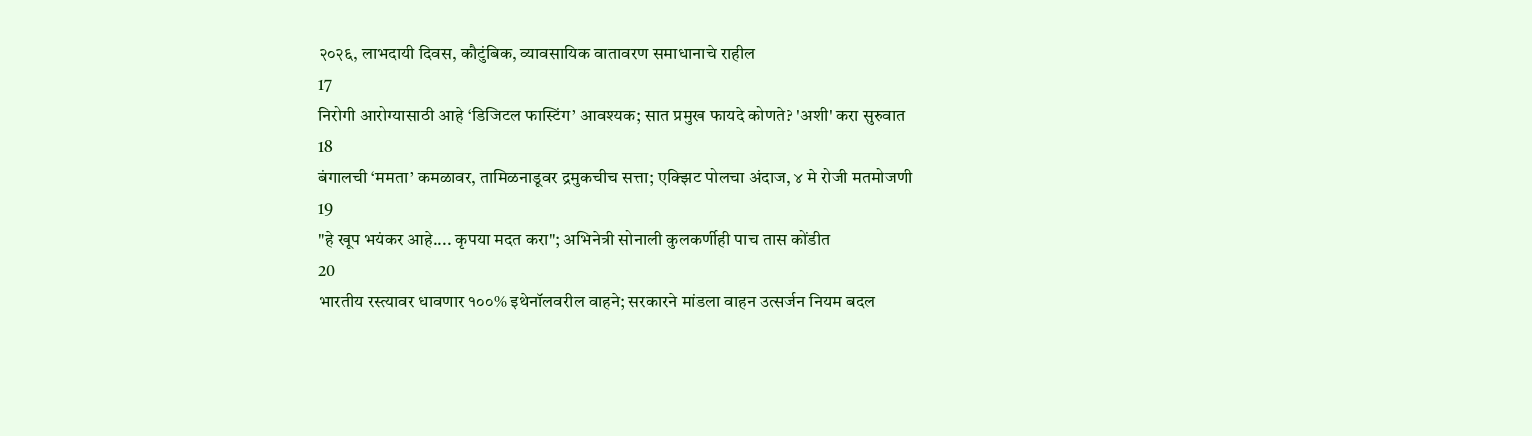२०२६, लाभदायी दिवस, कौटुंबिक, व्यावसायिक वातावरण समाधानाचे राहील
17
निरोगी आरोग्यासाठी आहे ‘डिजिटल फास्टिंग’ आवश्यक; सात प्रमुख फायदे कोणते? 'अशी' करा सुरुवात
18
बंगालची ‘ममता’ कमळावर, तामिळनाडूवर द्रमुकचीच सत्ता; एक्झिट पोलचा अंदाज, ४ मे रोजी मतमोजणी
19
"हे खूप भयंकर आहे.... कृपया मदत करा"; अभिनेत्री सोनाली कुलकर्णीही पाच तास कोंडीत
20
भारतीय रस्त्यावर धावणार १००% इथेनॉलवरील वाहने; सरकारने मांडला वाहन उत्सर्जन नियम बदल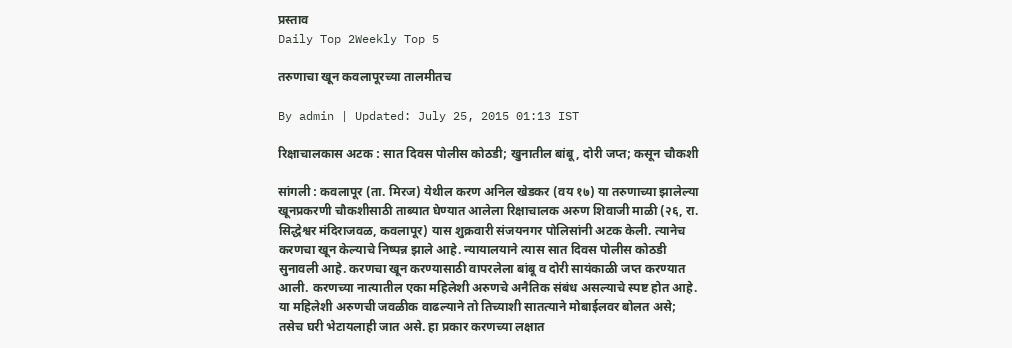प्रस्ताव
Daily Top 2Weekly Top 5

तरुणाचा खून कवलापूरच्या तालमीतच

By admin | Updated: July 25, 2015 01:13 IST

रिक्षाचालकास अटक : सात दिवस पोलीस कोठडी; खुनातील बांबू, दोरी जप्त; कसून चौकशी

सांगली : कवलापूर (ता. मिरज) येथील करण अनिल खेडकर (वय १७) या तरुणाच्या झालेल्या खूनप्रकरणी चौकशीसाठी ताब्यात घेण्यात आलेला रिक्षाचालक अरुण शिवाजी माळी (२६, रा. सिद्धेश्वर मंदिराजवळ, कवलापूर) यास शुक्रवारी संजयनगर पोलिसांनी अटक केली. त्यानेच करणचा खून केल्याचे निष्पन्न झाले आहे. न्यायालयाने त्यास सात दिवस पोलीस कोठडी सुनावली आहे. करणचा खून करण्यासाठी वापरलेला बांबू व दोरी सायंकाळी जप्त करण्यात आली. करणच्या नात्यातील एका महिलेशी अरुणचे अनैतिक संबंध असल्याचे स्पष्ट होत आहे. या महिलेशी अरुणची जवळीक वाढल्याने तो तिच्याशी सातत्याने मोबाईलवर बोलत असे; तसेच घरी भेटायलाही जात असे. हा प्रकार करणच्या लक्षात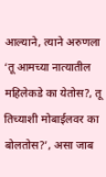आल्याने, त्याने अरुणला ‘तू आमच्या नात्यातील महिलेकडे का येतोस?, तू तिच्याशी मोबाईलवर का बोलतोस?’, असा जाब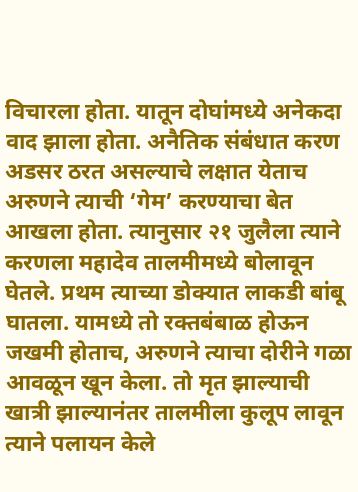विचारला होता. यातून दोघांमध्ये अनेकदा वाद झाला होता. अनैतिक संबंधात करण अडसर ठरत असल्याचे लक्षात येताच अरुणने त्याची ‘गेम’ करण्याचा बेत आखला होता. त्यानुसार २१ जुलैला त्याने करणला महादेव तालमीमध्ये बोलावून घेतले. प्रथम त्याच्या डोक्यात लाकडी बांबू घातला. यामध्ये तो रक्तबंबाळ होऊन जखमी होताच, अरुणने त्याचा दोरीने गळा आवळून खून केला. तो मृत झाल्याची खात्री झाल्यानंतर तालमीला कुलूप लावून त्याने पलायन केले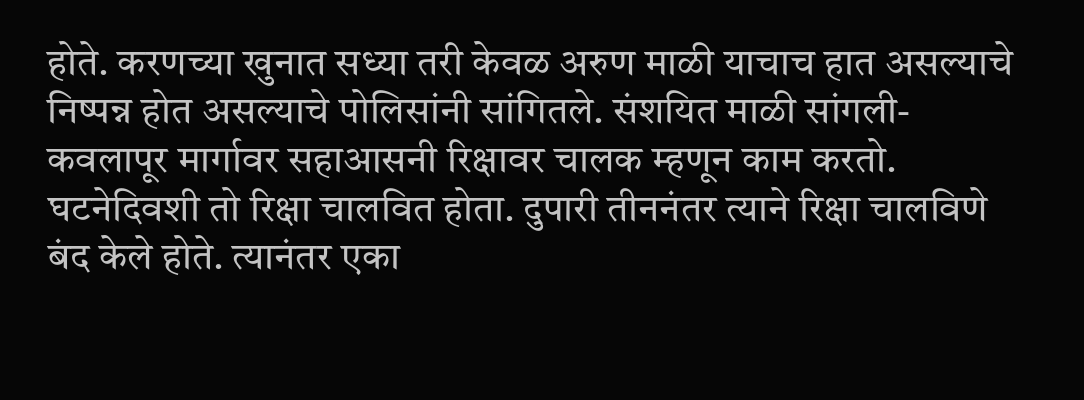होते. करणच्या खुनात सध्या तरी केवळ अरुण माळी याचाच हात असल्याचे निष्पन्न होत असल्याचे पोलिसांनी सांगितले. संशयित माळी सांगली-कवलापूर मार्गावर सहाआसनी रिक्षावर चालक म्हणून काम करतो. घटनेदिवशी तो रिक्षा चालवित होता. दुपारी तीननंतर त्याने रिक्षा चालविणे बंद केले होते. त्यानंतर एका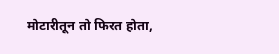मोटारीतून तो फिरत होता,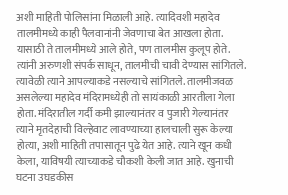अशी माहिती पोलिसांना मिळाली आहे. त्यादिवशी महादेव तालमीमध्ये काही पैलवानांनी जेवणाचा बेत आखला होता. यासाठी ते तालमीमध्ये आले होते, पण तालमीस कुलूप होते. त्यांनी अरुणशी संपर्क साधून, तालमीची चावी देण्यास सांगितले. त्यावेळी त्याने आपल्याकडे नसल्याचे सांगितले. तालमीजवळ असलेल्या महादेव मंदिरामध्येही तो सायंकाळी आरतीला गेला होता. मंदिरातील गर्दी कमी झाल्यानंतर व पुजारी गेल्यानंतर त्याने मृतदेहाची विल्हेवाट लावण्याच्या हालचाली सुरू केल्या होत्या, अशी माहिती तपासातून पुढे येत आहे. त्याने खून कधी केला, याविषयी त्याच्याकडे चौकशी केली जात आहे. खुनाची घटना उघडकीस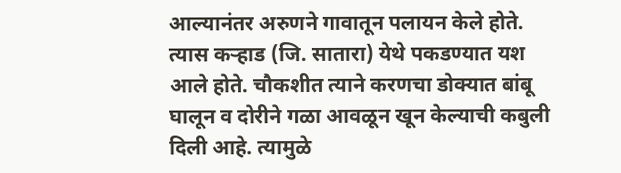आल्यानंतर अरुणने गावातून पलायन केले होते. त्यास कऱ्हाड (जि. सातारा) येथे पकडण्यात यश आले होते. चौकशीत त्याने करणचा डोक्यात बांबू घालून व दोरीने गळा आवळून खून केल्याची कबुली दिली आहे. त्यामुळे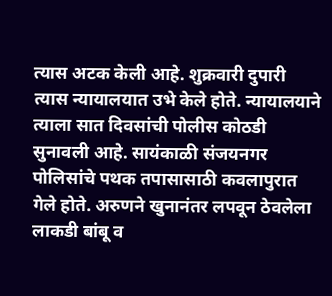त्यास अटक केली आहे. शुक्रवारी दुपारी त्यास न्यायालयात उभे केले होते. न्यायालयाने त्याला सात दिवसांची पोलीस कोठडी सुनावली आहे. सायंकाळी संजयनगर पोलिसांचे पथक तपासासाठी कवलापुरात गेले होते. अरुणने खुनानंतर लपवून ठेवलेला लाकडी बांबू व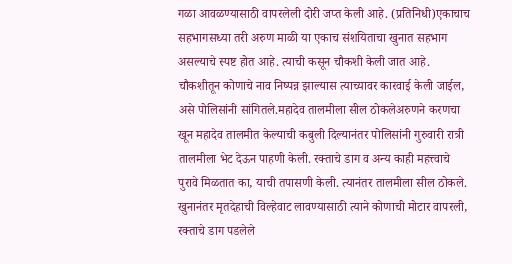गळा आवळण्यासाठी वापरलेली दोरी जप्त केली आहे. (प्रतिनिधी)एकाचाच सहभागसध्या तरी अरुण माळी या एकाच संशयिताचा खुनात सहभाग असल्याचे स्पष्ट होत आहे. त्याची कसून चौकशी केली जात आहे. चौकशीतून कोणाचे नाव निष्पन्न झाल्यास त्याच्यावर कारवाई केली जाईल, असे पोलिसांनी सांगितले.महादेव तालमीला सील ठोकलेअरुणने करणचा खून महादेव तालमीत केल्याची कबुली दिल्यानंतर पोलिसांनी गुरुवारी रात्री तालमीला भेट देऊन पाहणी केली. रक्ताचे डाग व अन्य काही महत्त्वाचे पुरावे मिळतात का, याची तपासणी केली. त्यानंतर तालमीला सील ठोकले. खुनानंतर मृतदेहाची विल्हेवाट लावण्यासाठी त्याने कोणाची मोटार वापरली, रक्ताचे डाग पडलेले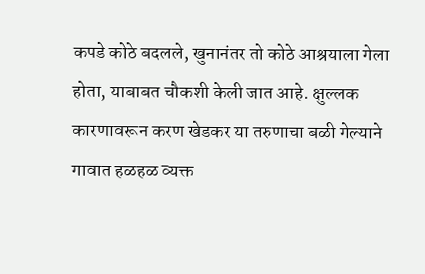कपडे कोठे बदलले, खुनानंतर तो कोठे आश्रयाला गेला होता, याबाबत चौकशी केली जात आहे. क्षुल्लक कारणावरून करण खेडकर या तरुणाचा बळी गेल्याने गावात हळहळ व्यक्त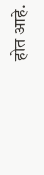होत आहे.